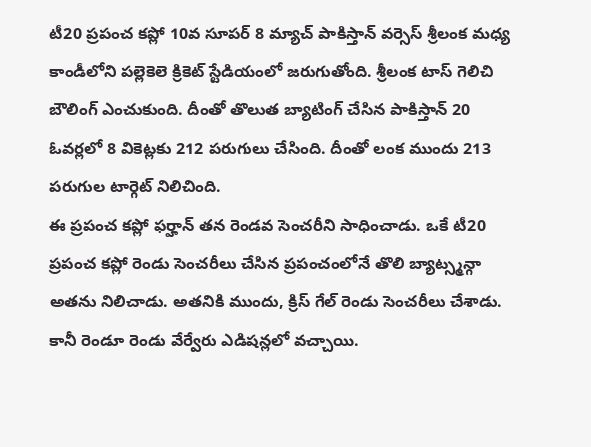టీ20 ప్రపంచ కప్లో 10వ సూపర్ 8 మ్యాచ్ పాకిస్తాన్ వర్సెస్ శ్రీలంక మధ్య కాండీలోని పల్లెకెలె క్రికెట్ స్టేడియంలో జరుగుతోంది. శ్రీలంక టాస్ గెలిచి బౌలింగ్ ఎంచుకుంది. దీంతో తొలుత బ్యాటింగ్ చేసిన పాకిస్తాన్ 20 ఓవర్లలో 8 వికెట్లకు 212 పరుగులు చేసింది. దీంతో లంక ముందు 213 పరుగుల టార్గెట్ నిలిచింది.
ఈ ప్రపంచ కప్లో ఫర్హాన్ తన రెండవ సెంచరీని సాధించాడు. ఒకే టీ20 ప్రపంచ కప్లో రెండు సెంచరీలు చేసిన ప్రపంచంలోనే తొలి బ్యాట్స్మన్గా అతను నిలిచాడు. అతనికి ముందు, క్రిస్ గేల్ రెండు సెంచరీలు చేశాడు. కానీ రెండూ రెండు వేర్వేరు ఎడిషన్లలో వచ్చాయి.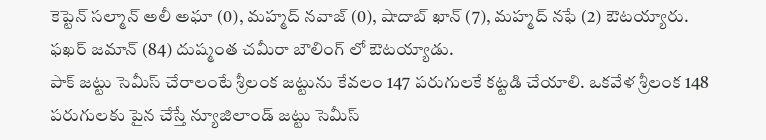కెప్టెన్ సల్మాన్ అలీ అఘా (0), మహ్మద్ నవాజ్ (0), షాదాబ్ ఖాన్ (7), మహ్మద్ నఫే (2) ఔటయ్యారు. ఫఖర్ జమాన్ (84) దుష్మంత చమీరా బౌలింగ్ లో ఔటయ్యాడు.
పాక్ జట్టు సెమీస్ చేరాలంటే శ్రీలంక జట్టును కేవలం 147 పరుగులకే కట్టడి చేయాలి. ఒకవేళ శ్రీలంక 148 పరుగులకు పైన చేస్తే న్యూజిలాండ్ జట్టు సెమీస్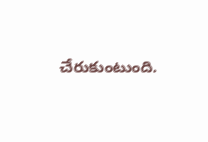చేరుకుంటుంది.